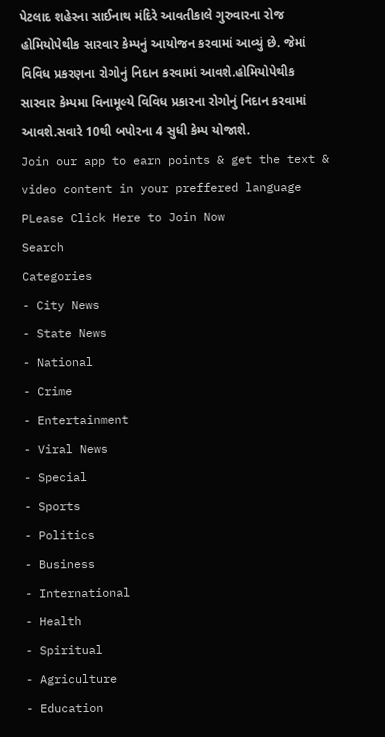પેટલાદ શહેરના સાઈનાથ મંદિરે આવતીકાલે ગુરુવારના રોજ હોમિયોપેથીક સારવાર કેમ્પનું આયોજન કરવામાં આવ્યું છે. જેમાં વિવિધ પ્રકરણના રોગોનું નિદાન કરવામાં આવશે.હોમિયોપેથીક સારવાર કેમ્પમા વિનામૂલ્યે વિવિધ પ્રકારના રોગોનું નિદાન કરવામાં આવશે.સવારે 10થી બપોરના 4 સુધી કેમ્પ યોજાશે.
Join our app to earn points & get the text & video content in your preffered language
PLease Click Here to Join Now
Search
Categories
- City News
- State News
- National
- Crime
- Entertainment
- Viral News
- Special
- Sports
- Politics
- Business
- International
- Health
- Spiritual
- Agriculture
- Education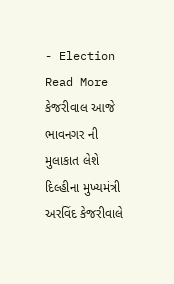- Election
Read More
કેજરીવાલ આજે ભાવનગર ની મુલાકાત લેશે
દિલ્હીના મુખ્યમંત્રી અરવિંદ કેજરીવાલે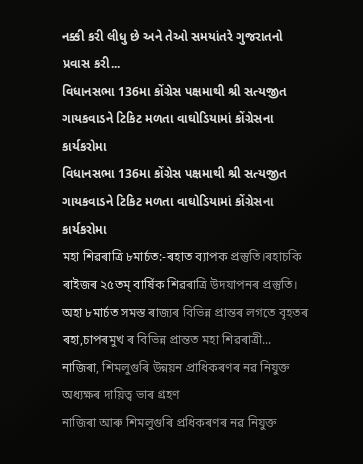નક્કી કરી લીધુ છે અને તેઓ સમયાંતરે ગુજરાતનો પ્રવાસ કરી...
વિધાનસભા 136મા કોંગ્રેસ પક્ષમાથી શ્રી સત્યજીત ગાયકવાડને ટિકિટ મળતા વાઘોડિયામાં કોંગ્રેસના કાર્યકરોમા
વિધાનસભા 136મા કોંગ્રેસ પક્ષમાથી શ્રી સત્યજીત ગાયકવાડને ટિકિટ મળતા વાઘોડિયામાં કોંગ્રેસના કાર્યકરોમા
মহা শিৱৰাত্ৰি ৮মাৰ্চত:-ৰহাত ব্যাপক প্ৰস্তুতি।ৰহাচকি ৰাইজৰ ২৫তম্ বাৰ্ষিক শিৱৰাত্ৰি উদযাপনৰ প্ৰস্তুতি।
অহা ৮মাৰ্চত সমস্ত ৰাজ্যৰ বিভিন্ন প্ৰান্তৰ লগতে বৃহতৰ ৰহা,চাপৰমুখ ৰ বিভিন্ন প্ৰান্তত মহা শিৱৰাত্ৰী...
নাজিৰা, শিমলুগুৰি উন্নয়ন প্ৰাধিকৰণৰ নৱ নিযুক্ত অধ্যক্ষৰ দায়িত্ব ভাৰ গ্ৰহণ
নাজিৰা আৰু শিমলুগুৰি প্ৰধিকৰণৰ নৱ নিযুক্ত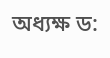অধ্যক্ষ ড: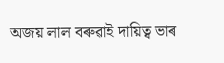অজয় লাল বৰুৱাই দায়িত্ব ভাৰ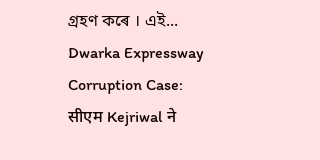গ্ৰহণ কৰে । এই...
Dwarka Expressway Corruption Case: सीएम Kejriwal ने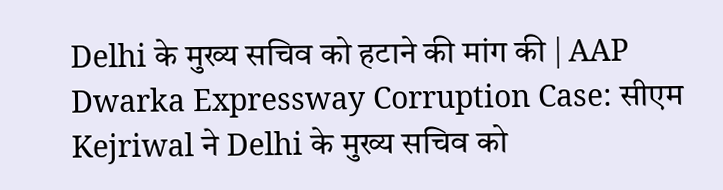Delhi के मुख्य सचिव को हटाने की मांग की | AAP
Dwarka Expressway Corruption Case: सीएम Kejriwal ने Delhi के मुख्य सचिव को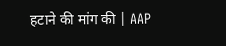हटाने की मांग की | AAP